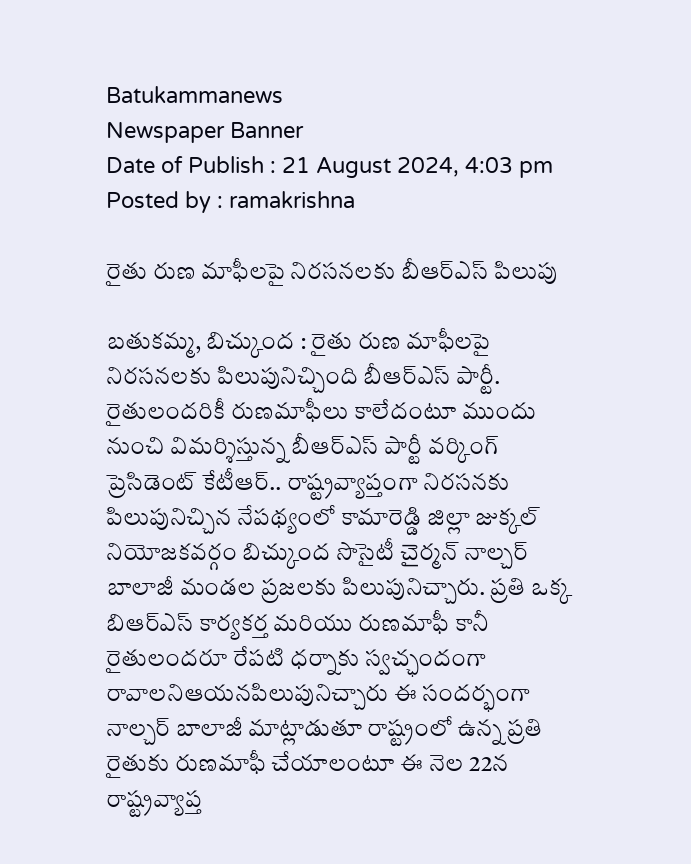Batukammanews
Newspaper Banner
Date of Publish : 21 August 2024, 4:03 pm Posted by : ramakrishna

రైతు రుణ మాఫీలపై నిరసనలకు బీఆర్ఎస్ పిలుపు

బతుకమ్మ, బిచ్కుంద : రైతు రుణ మాఫీలపై నిరసనలకు పిలుపునిచ్చింది బీఆర్ఎస్ పార్టీ. రైతులందరికీ రుణమాఫీలు కాలేదంటూ ముందు నుంచి విమర్శిస్తున్న బీఆర్ఎస్ పార్టీ వర్కింగ్ ప్రెసిడెంట్ కేటీఆర్.. రాష్ట్రవ్యాప్తంగా నిరసనకు పిలుపునిచ్చిన నేపథ్యంలో కామారెడ్డి జిల్లా జుక్కల్ నియోజకవర్గం బిచ్కుంద సొసైటీ చైర్మన్ నాల్చర్ బాలాజీ మండల ప్రజలకు పిలుపునిచ్చారు. ప్రతి ఒక్క బిఆర్ఎస్ కార్యకర్త మరియు రుణమాఫీ కానీ రైతులందరూ రేపటి ధర్నాకు స్వచ్ఛందంగా రావాలనిఆయనపిలుపునిచ్చారు ఈ సందర్భంగా నాల్చర్ బాలాజీ మాట్లాడుతూ రాష్ట్రంలో ఉన్న ప్రతి రైతుకు రుణమాఫీ చేయాలంటూ ఈ నెల 22న రాష్ట్రవ్యాప్త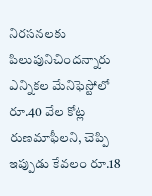నిరసనలకు పిలుపునిచిందన్నారు ఎన్నికల మేనిఫెస్టోలో రూ.40 వేల కోట్ల రుణమాఫీలని, చెప్పి ఇప్పుడు కేవలం రూ.18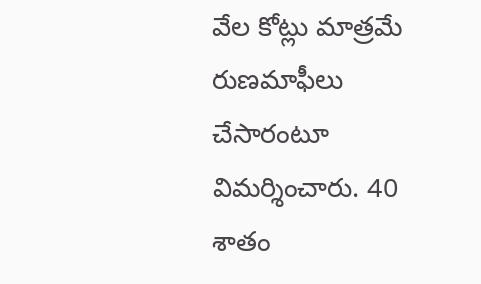వేల కోట్లు మాత్రమే రుణమాఫీలు చేసారంటూ విమర్శించారు. 40 శాతం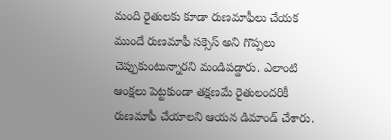మంది రైతులకు కూడా రుణమాఫీలు చేయక ముందే రుణమాఫీ సక్సెస్ అని గొప్పలు చెప్పుకుంటున్నారని మండిపడ్డారు. ఎలాంటి ఆంక్షలు పెట్టకుండా తక్షణమే రైతులందరికీ రుణమాఫీ చేయాలని ఆయన డిమాండ్ చేశారు.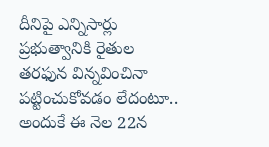దీనిపై ఎన్నిసార్లు ప్రభుత్వానికి రైతుల తరఫున విన్నవించినా పట్టించుకోవడం లేదంటూ.. అందుకే ఈ నెల 22న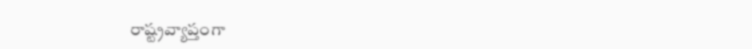రాష్ట్రవ్యాప్తంగా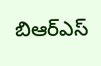బిఆర్ఎస్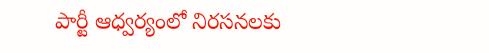పార్టీ ఆధ్వర్యంలో నిరసనలకు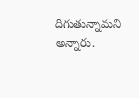దిగుతున్నామని అన్నారు.